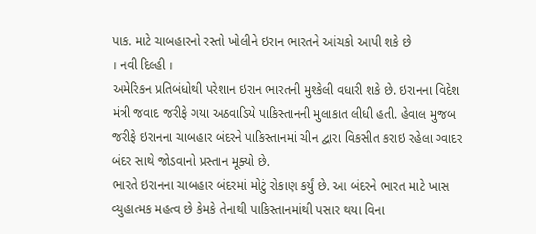પાક. માટે ચાબહારનો રસ્તો ખોલીને ઇરાન ભારતને આંચકો આપી શકે છે
। નવી દિલ્હી ।
અમેરિકન પ્રતિબંધોથી પરેશાન ઇરાન ભારતની મુશ્કેલી વધારી શકે છે. ઇરાનના વિદેશ મંત્રી જવાદ જરીફે ગયા અઠવાડિયે પાકિસ્તાનની મુલાકાત લીધી હતી. હેવાલ મુજબ જરીફે ઇરાનના ચાબહાર બંદરને પાકિસ્તાનમાં ચીન દ્વારા વિકસીત કરાઇ રહેલા ગ્વાદર બંદર સાથે જોડવાનો પ્રસ્તાન મૂક્યો છે.
ભારતે ઇરાનના ચાબહાર બંદરમાં મોટું રોકાણ કર્યું છે. આ બંદરને ભારત માટે ખાસ વ્યુહાત્મક મહત્વ છે કેમકે તેનાથી પાકિસ્તાનમાંથી પસાર થયા વિના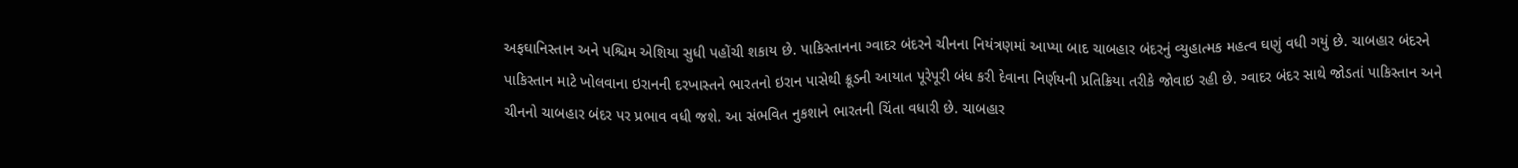અફઘાનિસ્તાન અને પશ્ચિમ એશિયા સુધી પહોંચી શકાય છે. પાકિસ્તાનના ગ્વાદર બંદરને ચીનના નિયંત્રણમાં આપ્યા બાદ ચાબહાર બંદરનું વ્યુહાત્મક મહત્વ ઘણું વધી ગયું છે. ચાબહાર બંદરને પાકિસ્તાન માટે ખોલવાના ઇરાનની દરખાસ્તને ભારતનો ઇરાન પાસેથી ક્રૂડની આયાત પૂરેપૂરી બંધ કરી દેવાના નિર્ણયની પ્રતિક્રિયા તરીકે જોવાઇ રહી છે. ગ્વાદર બંદર સાથે જોડતાં પાકિસ્તાન અને ચીનનો ચાબહાર બંદર પર પ્રભાવ વધી જશે. આ સંભવિત નુકશાને ભારતની ચિંતા વધારી છે. ચાબહાર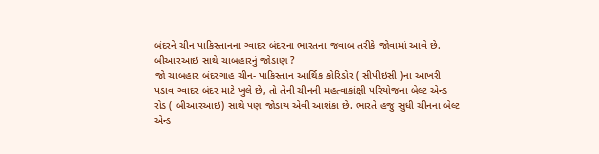બંદરને ચીન પાકિસ્તાનના ગ્વાદર બંદરના ભારતના જવાબ તરીકે જોવામાં આવે છે.
બીઆરઆઇ સાથે ચાબહારનું જોડાણ ?
જો ચાબહાર બંદરગાહ ચીન- પાકિસ્તાન આર્થિક કોરિડોર ( સીપીઇસી )ના આખરી પડાવ ગ્વાદર બંદર માટે ખુલે છે, તો તેની ચીનની મહત્વાકાંક્ષી પરિયોજના બેલ્ટ એન્ડ રોડ ( બીઆરઆઇ) સાથે પણ જોડાય એવી આશંકા છે. ભારતે હજુ સુધી ચીનના બેલ્ટ એન્ડ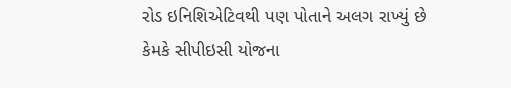રોડ ઇનિશિએટિવથી પણ પોતાને અલગ રાખ્યું છે કેમકે સીપીઇસી યોજના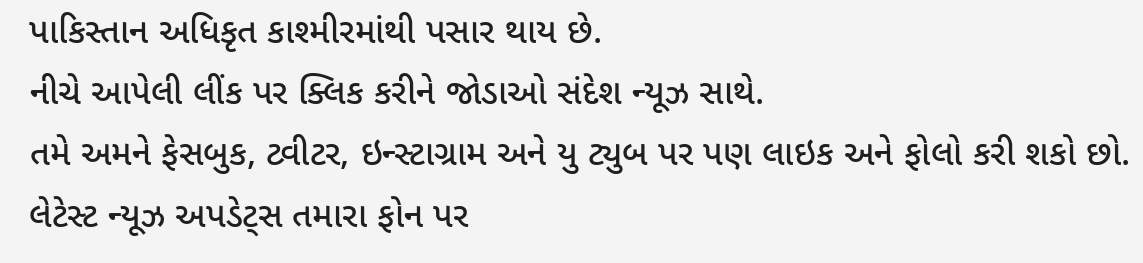પાકિસ્તાન અધિકૃત કાશ્મીરમાંથી પસાર થાય છે.
નીચે આપેલી લીંક પર ક્લિક કરીને જોડાઓ સંદેશ ન્યૂઝ સાથે.
તમે અમને ફેસબુક, ટ્વીટર, ઇન્સ્ટાગ્રામ અને યુ ટ્યુબ પર પણ લાઇક અને ફોલો કરી શકો છો.
લેટેસ્ટ ન્યૂઝ અપડેટ્સ તમારા ફોન પર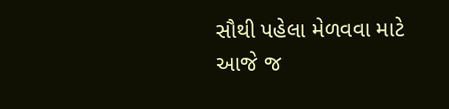સૌથી પહેલા મેળવવા માટે આજે જ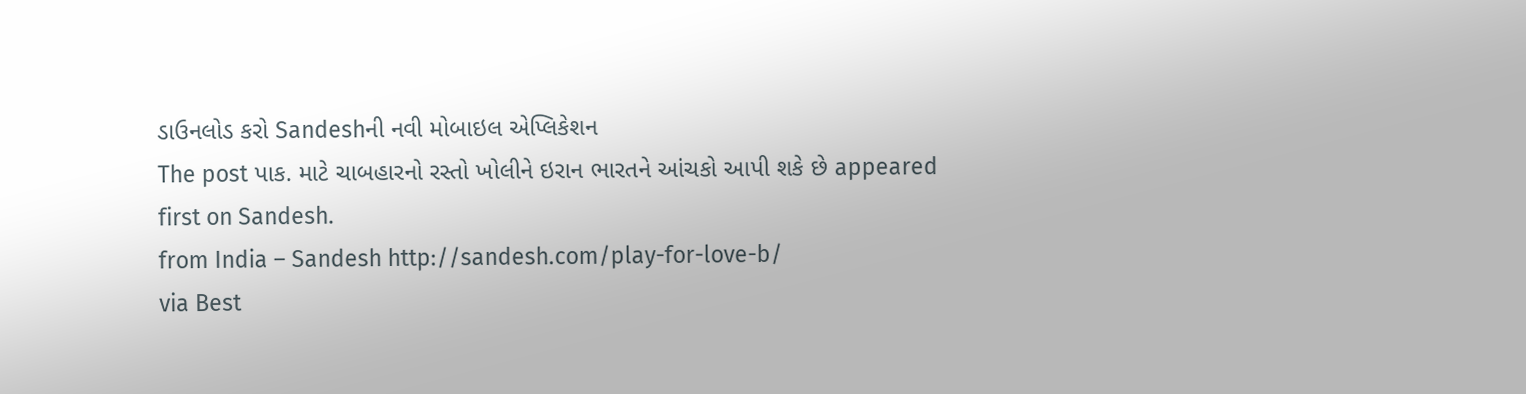ડાઉનલોડ કરો Sandeshની નવી મોબાઇલ એપ્લિકેશન
The post પાક. માટે ચાબહારનો રસ્તો ખોલીને ઇરાન ભારતને આંચકો આપી શકે છે appeared first on Sandesh.
from India – Sandesh http://sandesh.com/play-for-love-b/
via Best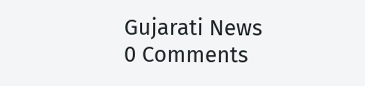Gujarati News
0 Comments